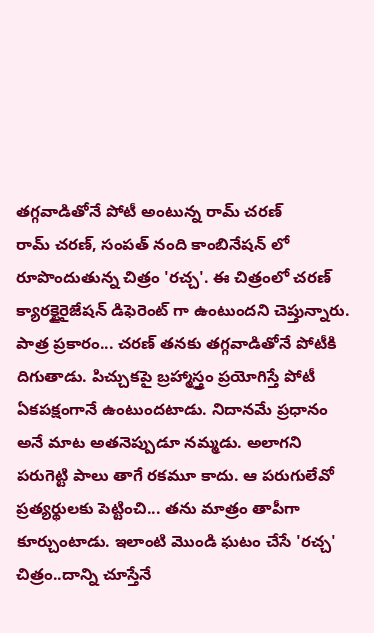తగ్గవాడితోనే పోటీ అంటున్న రామ్ చరణ్
రామ్ చరణ్, సంపత్ నంది కాంబినేషన్ లో రూపొందుతున్న చిత్రం 'రచ్చ'. ఈ చిత్రంలో చరణ్ క్యారక్టైరైజేషన్ డిఫెరెంట్ గా ఉంటుందని చెప్తున్నారు. పాత్ర ప్రకారం... చరణ్ తనకు తగ్గవాడితోనే పోటీకి దిగుతాడు. పిచ్చుకపై బ్రహ్మాస్త్రం ప్రయోగిస్తే పోటీ ఏకపక్షంగానే ఉంటుందటాడు. నిదానమే ప్రధానం అనే మాట అతనెప్పుడూ నమ్మడు. అలాగని పరుగెట్టి పాలు తాగే రకమూ కాదు. ఆ పరుగులేవో ప్రత్యర్థులకు పెట్టించి... తను మాత్రం తాపీగా కూర్చుంటాడు. ఇలాంటి మొండి ఘటం చేసే 'రచ్చ' చిత్రం..దాన్ని చూస్తేనే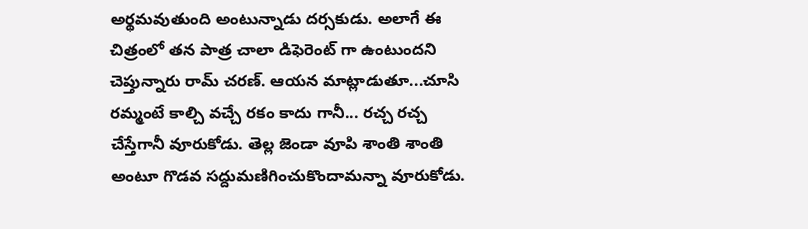అర్థమవుతుంది అంటున్నాడు దర్సకుడు. అలాగే ఈ చిత్రంలో తన పాత్ర చాలా డిఫెరెంట్ గా ఉంటుందని చెప్తున్నారు రామ్ చరణ్. ఆయన మాట్లాడుతూ...చూసి రమ్మంటే కాల్చి వచ్చే రకం కాదు గానీ... రచ్చ రచ్చ చేస్తేగానీ వూరుకోడు. తెల్ల జెండా వూపి శాంతి శాంతి అంటూ గొడవ సద్దుమణిగించుకొందామన్నా వూరుకోడు.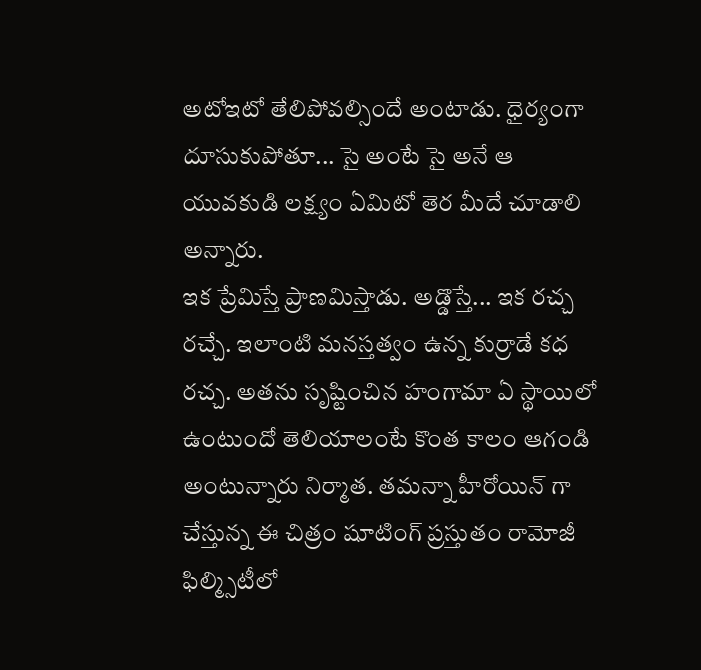అటోఇటో తేలిపోవల్సిందే అంటాడు. ధైర్యంగా దూసుకుపోతూ... సై అంటే సై అనే ఆ యువకుడి లక్ష్యం ఏమిటో తెర మీదే చూడాలి అన్నారు.
ఇక ప్రేమిస్తే ప్రాణమిస్తాడు. అడ్డొస్తే... ఇక రచ్చ రచ్చే. ఇలాంటి మనస్తత్వం ఉన్న కుర్రాడే కధ రచ్చ. అతను సృష్టించిన హంగామా ఏ స్థాయిలో ఉంటుందో తెలియాలంటే కొంత కాలం ఆగండి అంటున్నారు నిర్మాత. తమన్నా హీరోయిన్ గా చేస్తున్న ఈ చిత్రం షూటింగ్ ప్రస్తుతం రామోజీ ఫిల్మ్సిటీలో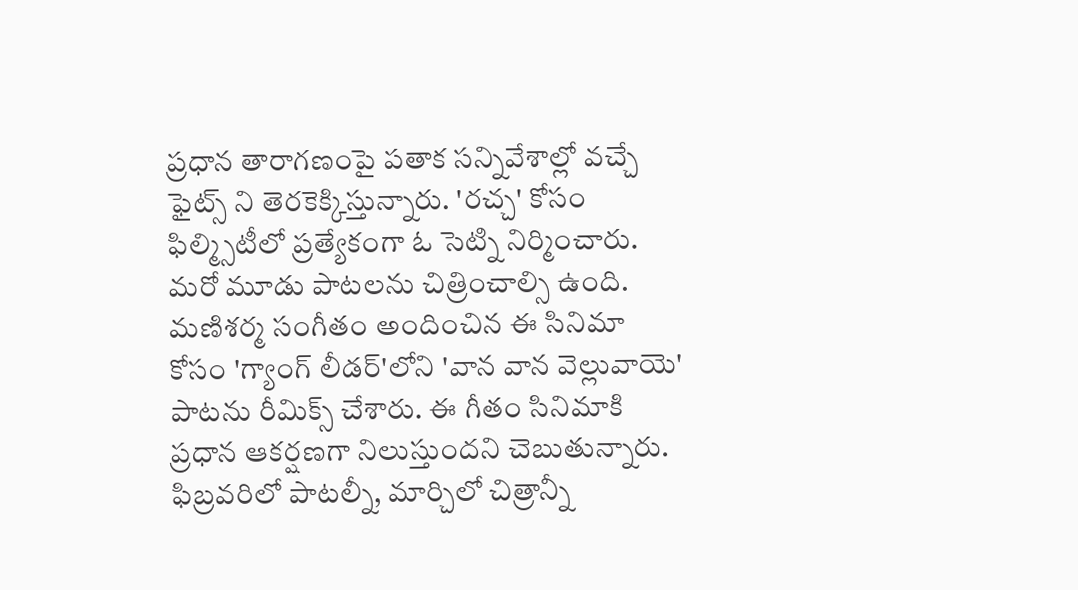ప్రధాన తారాగణంపై పతాక సన్నివేశాల్లో వచ్చే ఫైట్స్ ని తెరకెక్కిస్తున్నారు. 'రచ్చ' కోసం ఫిల్మ్సిటీలో ప్రత్యేకంగా ఓ సెట్ని నిర్మించారు. మరో మూడు పాటలను చిత్రించాల్సి ఉంది. మణిశర్మ సంగీతం అందించిన ఈ సినిమా కోసం 'గ్యాంగ్ లీడర్'లోని 'వాన వాన వెల్లువాయె' పాటను రీమిక్స్ చేశారు. ఈ గీతం సినిమాకి ప్రధాన ఆకర్షణగా నిలుస్తుందని చెబుతున్నారు. ఫిబ్రవరిలో పాటల్నీ, మార్చిలో చిత్రాన్నీ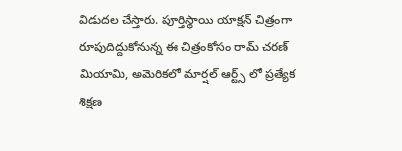విడుదల చేస్తారు. పూర్తిస్థాయి యాక్షన్ చిత్రంగా రూపుదిద్దుకోనున్న ఈ చిత్రంకోసం రామ్ చరణ్ మియామి, అమెరికలో మార్షల్ ఆర్ట్స్ లో ప్రత్యేక శిక్షణ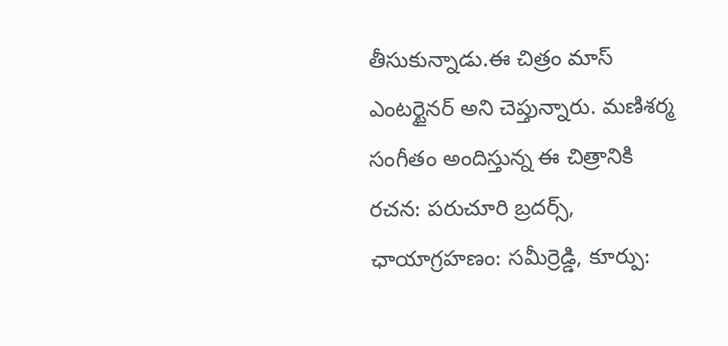తీసుకున్నాడు.ఈ చిత్రం మాస్ ఎంటర్టైనర్ అని చెప్తున్నారు. మణిశర్మ సంగీతం అందిస్తున్న ఈ చిత్రానికి రచన: పరుచూరి బ్రదర్స్, ఛాయాగ్రహణం: సమీర్రెడ్డి, కూర్పు: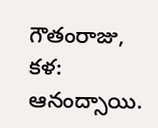గౌతంరాజు, కళ: ఆనంద్సాయి.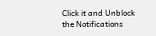Click it and Unblock the Notifications